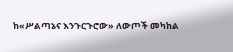ከ«ሥልጣኔና እንጉርጉሮው» ለውጦች መካከል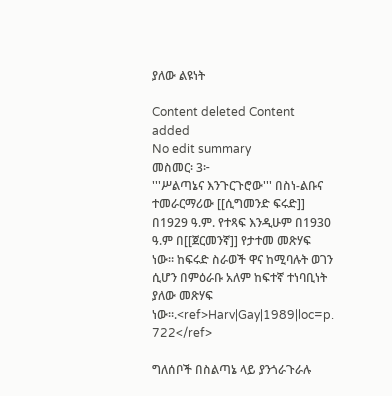ያለው ልዩነት

Content deleted Content added
No edit summary
መስመር፡ 3፦
'''ሥልጣኔና እንጉርጉሮው''' በስነ-ልቡና ተመራርማሪው [[ሲግመንድ ፍሩድ]] በ1929 ዓ.ም. የተጻፍ እንዲሁም በ1930 ዓ.ም በ[[ጀርመንኛ]] የታተመ መጽሃፍ ነው። ከፍሩድ ስራወች ዋና ከሚባሉት ወገን ሲሆን በምዕራቡ አለም ከፍተኛ ተነባቢነት ያለው መጽሃፍ ነው።.<ref>Harv|Gay|1989|loc=p. 722</ref>

ግለሰቦች በስልጣኔ ላይ ያንጎራጉራሉ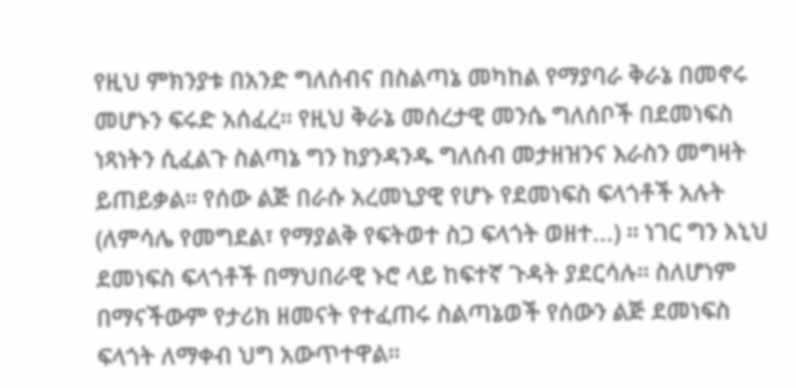የዚህ ምክንያቱ በአንድ ግለሰብና በስልጣኔ መካከል የማያባራ ቅራኔ በመኖሩ መሆኑን ፍሩድ አሰፈረ። የዚህ ቅራኔ መሰረታዊ መንሴ ግለሰቦች በደመነፍስ ነጻነትን ሲፈልጉ ስልጣኔ ግን ከያንዳንዱ ግለሰብ መታዘዝንና እራስን መግዛት ይጠይቃል። የሰው ልጅ በራሱ አረመኒያዊ የሆኑ የደመነፍስ ፍላጎቶች አሉት (ለምሳሌ የመግደል፣ የማያልቅ የፍትወተ ስጋ ፍላጎት ወዘተ...) ። ነገር ግን እኒህ ደመነፍስ ፍላጎቶች በማህበራዊ ኑሮ ላይ ከፍተኛ ጉዳት ያደርሳሉ። ስለሆነም በማናችውም የታሪክ ዘመናት የተፈጠሩ ስልጣኔወች የሰውን ልጅ ደመነፍስ ፍላጎት ለማቀብ ህግ አውጥተዋል።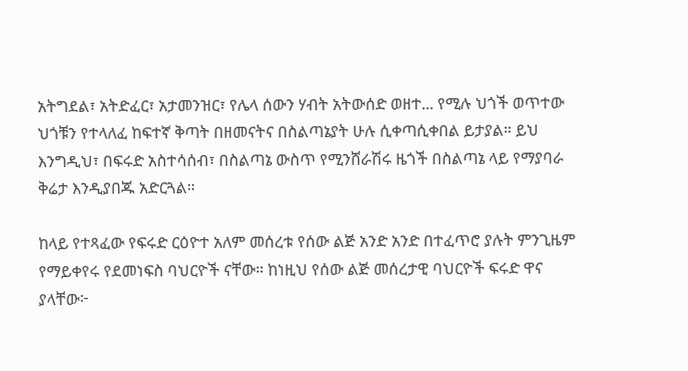አትግደል፣ አትድፈር፣ አታመንዝር፣ የሌላ ሰውን ሃብት አትውሰድ ወዘተ... የሚሉ ህጎች ወጥተው ህጎቹን የተላለፈ ከፍተኛ ቅጣት በዘመናትና በስልጣኔያት ሁሉ ሲቀጣሲቀበል ይታያል። ይህ እንግዲህ፣ በፍሩድ አስተሳሰብ፣ በስልጣኔ ውስጥ የሚንሸራሽሩ ዜጎች በስልጣኔ ላይ የማያባራ ቅሬታ እንዲያበጁ አድርጓል።

ከላይ የተጻፈው የፍሩድ ርዕዮተ አለም መሰረቱ የሰው ልጅ አንድ አንድ በተፈጥሮ ያሉት ምንጊዜም የማይቀየሩ የደመነፍስ ባህርዮች ናቸው። ከነዚህ የሰው ልጅ መሰረታዊ ባህርዮች ፍሩድ ዋና ያላቸው፦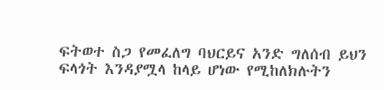ፍትወተ ስጋ የመፈለግ ባህርይና አንድ ግለሰብ ይህን ፍላጎት እንዳያሟላ ከላይ ሆነው የሚከለክሉትን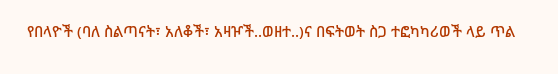የበላዮች (ባለ ስልጣናት፣ አለቆች፣ አዛዦች..ወዘተ..)ና በፍትወት ስጋ ተፎካካሪወች ላይ ጥል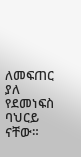ለመፍጠር ያለ የደመነፍስ ባህርይ ናቸው።